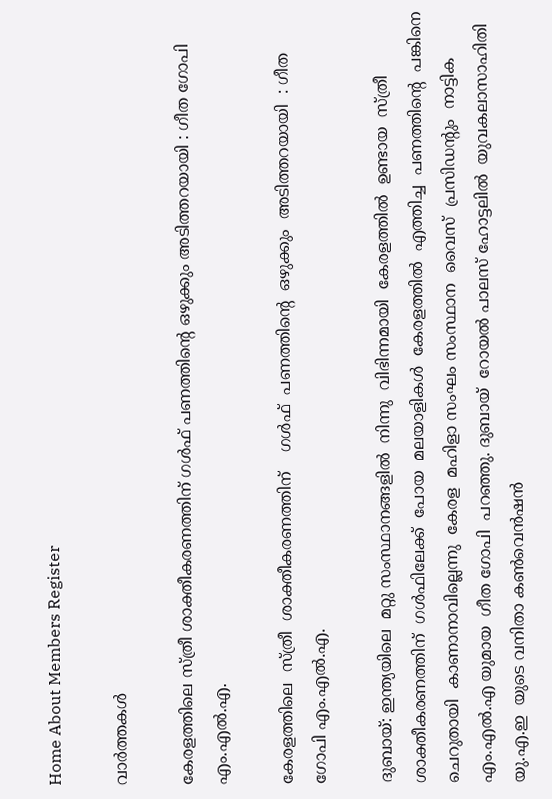Home About Members Register

വാര്‍ത്തകള്‍

കേരളത്തിലെ സ്ത്രീ ശാക്തീകരണത്തിന് ഗള്‍ഫ്‌ പണത്തിന്റെ ഒഴുക്കും അടിത്തറയായി : ഗീത ഗോപി എം.എല്‍.എ.

കേരളത്തിലെ  സ്ത്രീ  ശാക്തീകരണത്തിന്    ഗള്‍ഫ്‌  പണത്തിന്റെ  ഒഴുക്കും  അടിത്തറയായി  : ഗീത ഗോപി എം.എല്‍.എ.

ദുബായ്: ഇന്ത്യയിലെ  മറ്റു സംസ്ഥാനങ്ങളില്‍  നിന്നു  വിഭിന്നമായി  കേരളത്തില്‍  ഉണ്ടായ  സ്ത്രീ  ശാക്തീകരണത്തിന്  ഗള്‍ഫിലേക്ക്  പോയ  മലയാളികള്‍  കേരളത്തില്‍  എത്തിച്ച  പണത്തിന്റെ  പങ്കിനെ  ചെറുതായി  കാണാനാവില്ലെന്നു  കേരള  മഹിളാ സംഘം സംസ്ഥാന  വൈസ്  പ്രസിഡന്റും  നാട്ടിക എം.എല്‍.എ യുമായ  ഗീത ഗോപി  പറഞ്ഞു. ദുബായ്  റോയല്‍ പാലസ് ഹോട്ടലില്‍  യുവകലാസാഹിതി  യു.എ.ഇ  യുടെ വനിതാ കണ്‍വെന്‍ഷന്‍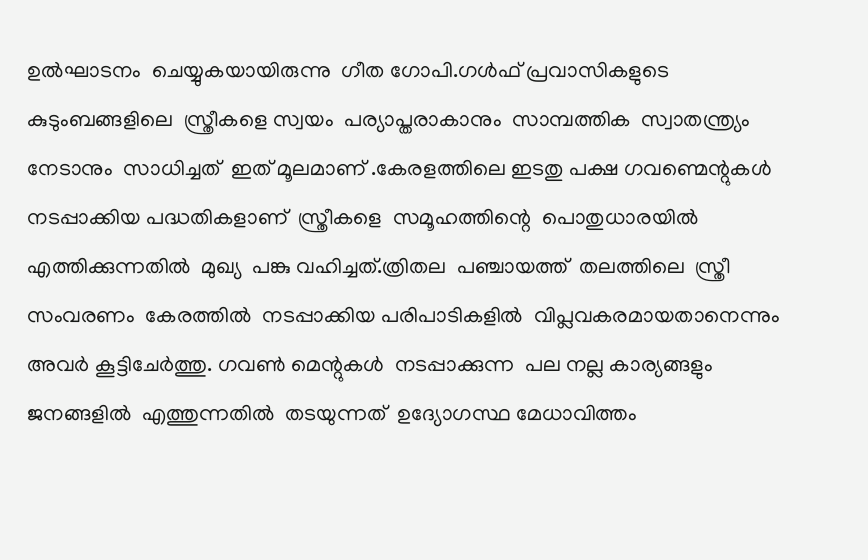ഉല്‍ഘാടനം  ചെയ്യുകയായിരുന്നു  ഗീത ഗോപി.ഗള്‍ഫ്‌ പ്രവാസികളുടെ  കുടുംബങ്ങളിലെ  സ്ത്രീകളെ സ്വയം  പര്യാപ്തരാകാനും  സാമ്പത്തിക  സ്വാതന്ത്ര്യം  നേടാനും  സാധിച്ചത്  ഇത് മൂലമാണ് .കേരളത്തിലെ ഇടതു പക്ഷ ഗവണ്മെന്റുകള്‍  നടപ്പാക്കിയ പദ്ധതികളാണ്  സ്ത്രീകളെ  സമൂഹത്തിന്റെ  പൊതുധാരയില്‍  എത്തിക്കുന്നതില്‍  മുഖ്യ  പങ്കു വഹിച്ചത്.ത്രിതല  പഞ്ചായത്ത്  തലത്തിലെ  സ്ത്രീ സംവരണം  കേരത്തില്‍  നടപ്പാക്കിയ പരിപാടികളില്‍  വിപ്ലവകരമായതാനെന്നും  അവര്‍ കൂട്ടിചേര്‍ത്തു. ഗവണ്‍ മെന്റുകള്‍  നടപ്പാക്കുന്ന  പല നല്ല കാര്യങ്ങളും  ജനങ്ങളില്‍  എത്തുന്നതില്‍  തടയുന്നത്  ഉദ്യോഗസ്ഥ മേധാവിത്തം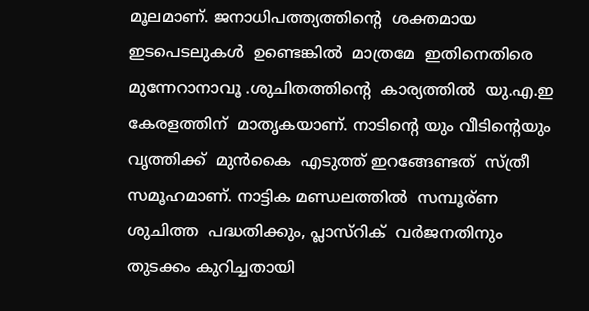മൂലമാണ്. ജനാധിപത്ത്യത്തിന്റെ  ശക്തമായ  ഇടപെടലുകള്‍  ഉണ്ടെങ്കില്‍  മാത്രമേ  ഇതിനെതിരെ മുന്നേറാനാവൂ .ശുചിതത്തിന്റെ  കാര്യത്തില്‍  യു.എ.ഇ  കേരളത്തിന്‌  മാതൃകയാണ്. നാടിന്റെ യും വീടിന്റെയും  വൃത്തിക്ക്  മുന്‍കൈ  എടുത്ത് ഇറങ്ങേണ്ടത്  സ്ത്രീ സമൂഹമാണ്. നാട്ടിക മണ്ഡലത്തില്‍  സമ്പൂര്ണ  ശുചിത്ത  പദ്ധതിക്കും, പ്ലാസ്റിക്  വര്‍ജനതിനും  തുടക്കം കുറിച്ചതായി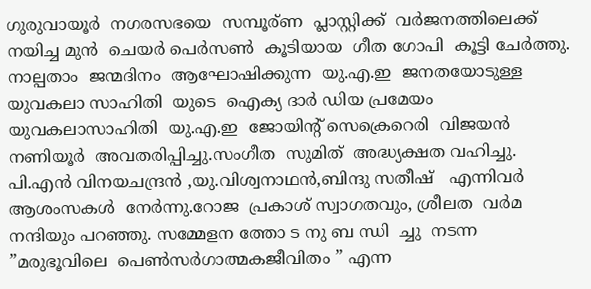ഗുരുവായൂര്‍  നഗരസഭയെ  സമ്പൂര്ണ  പ്ലാസ്റ്റിക്ക്  വര്‍ജനത്തിലെക്ക്  നയിച്ച മുന്‍  ചെയര്‍ പെര്‍സണ്‍  കൂടിയായ  ഗീത ഗോപി  കൂട്ടി ചേര്‍ത്തു. നാല്പതാം  ജന്മദിനം  ആഘോഷിക്കുന്ന  യു.എ.ഇ  ജനതയോടുള്ള  യുവകലാ സാഹിതി  യുടെ  ഐക്യ ദാര്‍ ഡിയ പ്രമേയം  യുവകലാസാഹിതി  യു.എ.ഇ  ജോയിന്റ് സെക്രെറെരി  വിജയന്‍ നണിയൂര്‍  അവതരിപ്പിച്ചു.സംഗീത  സുമിത്  അദ്ധ്യക്ഷത വഹിച്ചു. പി.എന്‍ വിനയചന്ദ്രന്‍ ,യു.വിശ്വനാഥന്‍,ബിന്ദു സതീഷ്‌   എന്നിവര്‍  ആശംസകള്‍  നേര്‍ന്നു.റോജ  പ്രകാശ് സ്വാഗതവും, ശ്രീലത  വര്‍മ  നന്ദിയും പറഞ്ഞു. സമ്മേളന ത്തോ ട നു ബ ന്ധി  ച്ചു  നടന്ന  ”മരുഭൂവിലെ  പെണ്‍സര്‍ഗാത്മകജീവിതം ” എന്ന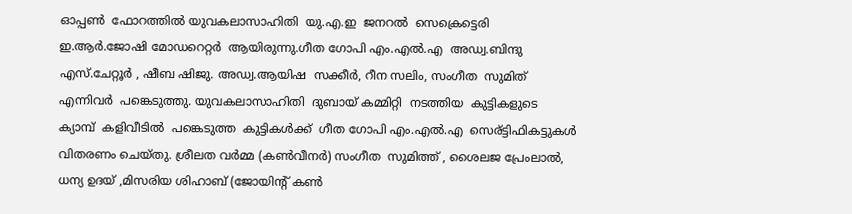ഓപ്പണ്‍  ഫോറത്തില്‍ യുവകലാസാഹിതി  യു.എ.ഇ  ജനറല്‍  സെക്രെട്ടെരി  ഇ.ആര്‍.ജോഷി മോഡറെറ്റര്‍  ആയിരുന്നു.ഗീത ഗോപി എം.എല്‍.എ  അഡ്വ.ബിന്ദു എസ്.ചേറ്റൂര്‍ , ഷീബ ഷിജു. അഡ്വ.ആയിഷ  സക്കീര്‍, റീന സലിം, സംഗീത  സുമിത്  എന്നിവര്‍  പങ്കെടുത്തു. യുവകലാസാഹിതി  ദുബായ് കമ്മിറ്റി  നടത്തിയ  കുട്ടികളുടെ  ക്യാമ്പ്‌  കളിവീടില്‍  പങ്കെടുത്ത  കുട്ടികള്‍ക്ക്  ഗീത ഗോപി എം.എല്‍.എ  സെര്ട്ടിഫികട്ടുകള്‍  വിതരണം ചെയ്തു. ശ്രീലത വര്‍മ്മ (കണ്‍വീനര്‍) സംഗീത  സുമിത്ത് , ശൈലജ പ്രേംലാല്‍, ധന്യ ഉദയ് ,മിസരിയ ശിഹാബ് (ജോയിന്റ് കണ്‍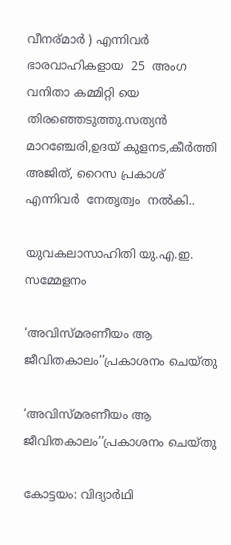വീനര്മാര്‍ ) എന്നിവര്‍  ഭാരവാഹികളായ  25  അംഗ  വനിതാ കമ്മിറ്റി യെ തിരഞ്ഞെടുത്തു.സത്യന്‍  മാറഞ്ചേരി,ഉദയ് കുളനട,കീര്‍ത്തി  അജിത്‌, റൈസ പ്രകാശ്‌  എന്നിവര്‍  നേതൃത്വം  നല്‍കി..

യുവകലാസാഹിതി യു.എ.ഇ. സമ്മേളനം

‘അവിസ്മരണീയം ആ ജീവിതകാലം’’പ്രകാശനം ചെയ്തു

‘അവിസ്മരണീയം ആ ജീവിതകാലം’’പ്രകാശനം ചെയ്തു

കോട്ടയം: വിദ്യാര്‍ഥി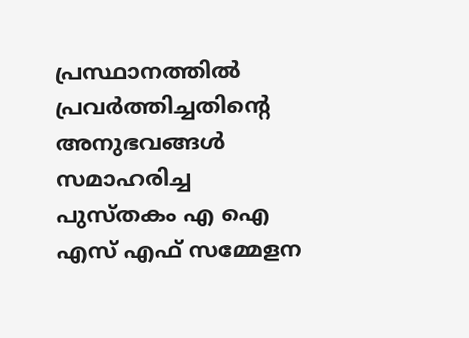പ്രസ്ഥാനത്തില്‍ പ്രവര്‍ത്തിച്ചതിന്റെ അനുഭവങ്ങള്‍ സമാഹരിച്ച പുസ്തകം എ ഐ എസ് എഫ് സമ്മേളന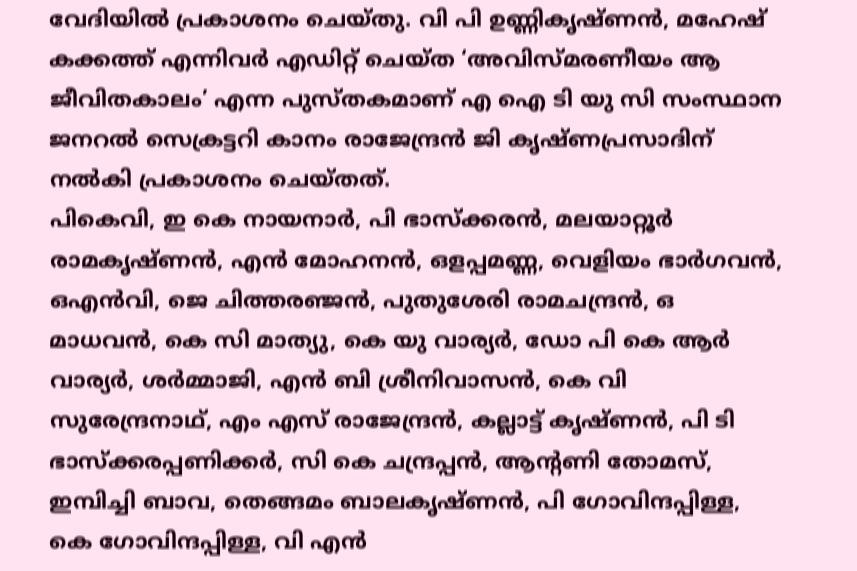വേദിയില്‍ പ്രകാശനം ചെയ്തു. വി പി ഉണ്ണികൃഷ്ണന്‍, മഹേഷ് കക്കത്ത് എന്നിവര്‍ എഡിറ്റ് ചെയ്ത ‘അവിസ്മരണീയം ആ ജീവിതകാലം’ എന്ന പുസ്തകമാണ് എ ഐ ടി യു സി സംസ്ഥാന ജനറല്‍ സെക്രട്ടറി കാനം രാജേന്ദ്രന്‍ ജി കൃഷ്ണപ്രസാദിന് നല്‍കി പ്രകാശനം ചെയ്തത്.
പികെവി, ഇ കെ നായനാര്‍, പി ഭാസ്‌ക്കരന്‍, മലയാറ്റൂര്‍ രാമകൃഷ്ണന്‍, എന്‍ മോഹനന്‍, ഒളപ്പമണ്ണ, വെളിയം ഭാര്‍ഗവന്‍, ഒഎന്‍വി, ജെ ചിത്തരഞ്ജന്‍, പുതുശേരി രാമചന്ദ്രന്‍, ഒ മാധവന്‍, കെ സി മാത്യു, കെ യു വാര്യര്‍, ഡോ പി കെ ആര്‍ വാര്യര്‍, ശര്‍മ്മാജി, എന്‍ ബി ശ്രീനിവാസന്‍, കെ വി സുരേന്ദ്രനാഥ്, എം എസ് രാജേന്ദ്രന്‍, കല്ലാട്ട് കൃഷ്ണന്‍, പി ടി ഭാസ്‌ക്കരപ്പണിക്കര്‍, സി കെ ചന്ദ്രപ്പന്‍, ആന്റണി തോമസ്, ഇമ്പിച്ചി ബാവ, തെങ്ങമം ബാലകൃഷ്ണന്‍, പി ഗോവിന്ദപ്പിള്ള, കെ ഗോവിന്ദപ്പിള്ള, വി എന്‍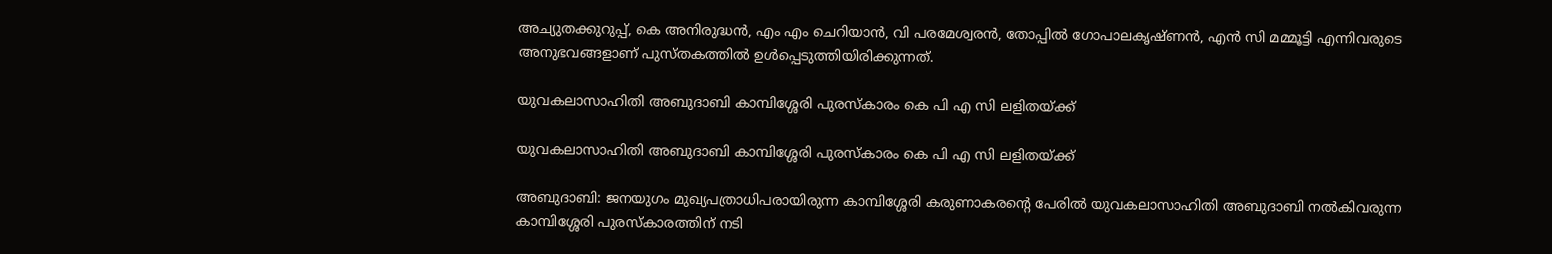അച്യുതക്കുറുപ്പ്, കെ അനിരുദ്ധന്‍, എം എം ചെറിയാന്‍, വി പരമേശ്വരന്‍, തോപ്പില്‍ ഗോപാലകൃഷ്ണന്‍, എന്‍ സി മമ്മൂട്ടി എന്നിവരുടെ അനുഭവങ്ങളാണ് പുസ്തകത്തില്‍ ഉള്‍പ്പെടുത്തിയിരിക്കുന്നത്.

യുവകലാസാഹിതി അബുദാബി കാമ്പിശ്ശേരി പുരസ്‌കാരം കെ പി എ സി ലളിതയ്ക്ക്

യുവകലാസാഹിതി അബുദാബി കാമ്പിശ്ശേരി പുരസ്‌കാരം കെ പി എ സി ലളിതയ്ക്ക്

അബുദാബി: ജനയുഗം മുഖ്യപത്രാധിപരായിരുന്ന കാമ്പിശ്ശേരി കരുണാകരന്റെ പേരില്‍ യുവകലാസാഹിതി അബുദാബി നല്‍കിവരുന്ന കാമ്പിശ്ശേരി പുരസ്‌കാരത്തിന് നടി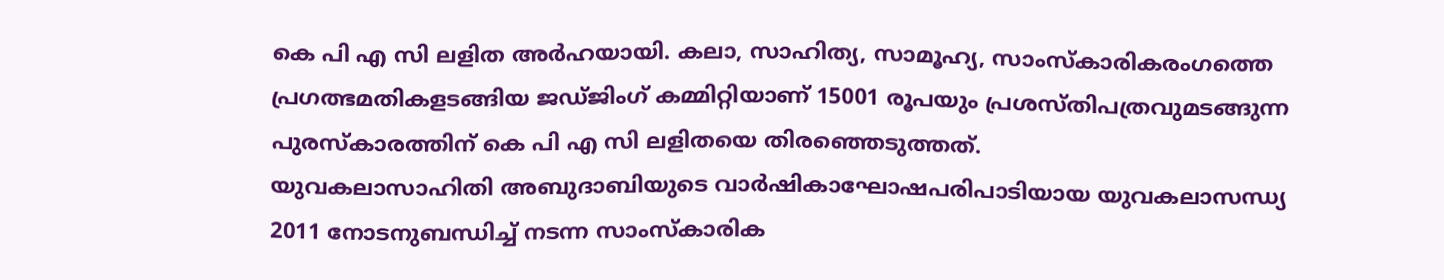കെ പി എ സി ലളിത അര്‍ഹയായി. കലാ, സാഹിത്യ, സാമൂഹ്യ, സാംസ്‌കാരികരംഗത്തെ പ്രഗത്ഭമതികളടങ്ങിയ ജഡ്ജിംഗ് കമ്മിറ്റിയാണ് 15001 രൂപയും പ്രശസ്തിപത്രവുമടങ്ങുന്ന പുരസ്‌കാരത്തിന് കെ പി എ സി ലളിതയെ തിരഞ്ഞെടുത്തത്.
യുവകലാസാഹിതി അബുദാബിയുടെ വാര്‍ഷികാഘോഷപരിപാടിയായ യുവകലാസന്ധ്യ 2011 നോടനുബന്ധിച്ച് നടന്ന സാംസ്‌കാരിക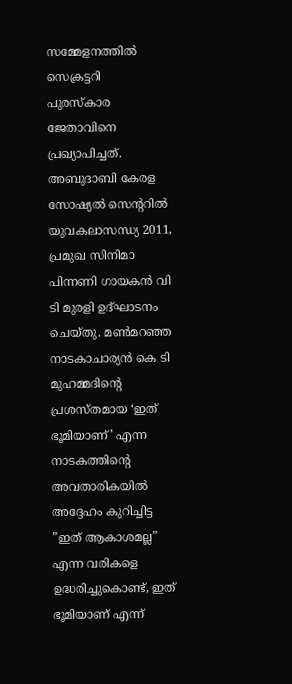സമ്മേളനത്തില്‍ സെക്രട്ടറി  പുരസ്‌കാര ജേതാവിനെ പ്രഖ്യാപിച്ചത്.
അബുദാബി കേരള സോഷ്യല്‍ സെന്ററില്‍ യുവകലാസന്ധ്യ 2011, പ്രമുഖ സിനിമാ പിന്നണി ഗായകന്‍ വി ടി മുരളി ഉദ്ഘാടനം ചെയ്തു. മണ്‍മറഞ്ഞ നാടകാചാര്യന്‍ കെ ടി മുഹമ്മദിന്റെ പ്രശസ്തമായ ‘ഇത് ഭൂമിയാണ്’ എന്ന നാടകത്തിന്റെ അവതാരികയില്‍ അദ്ദേഹം കുറിച്ചിട്ട ”ഇത് ആകാശമല്ല” എന്ന വരികളെ ഉദ്ധരിച്ചുകൊണ്ട്, ഇത് ഭൂമിയാണ് എന്ന്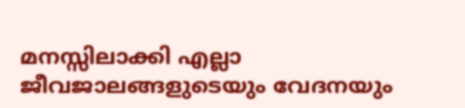മനസ്സിലാക്കി എല്ലാ ജീവജാലങ്ങളുടെയും വേദനയും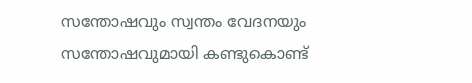സന്തോഷവും സ്വന്തം വേദനയും സന്തോഷവുമായി കണ്ടുകൊണ്ട്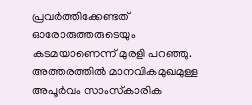പ്രവര്‍ത്തിക്കേണ്ടത് ഓരോരുത്തരുടെയും കടമയാണെന്ന് മുരളി പറഞ്ഞു. അത്തരത്തില്‍ മാനവികമുഖമുള്ള അപൂര്‍വം സാംസ്‌കാരിക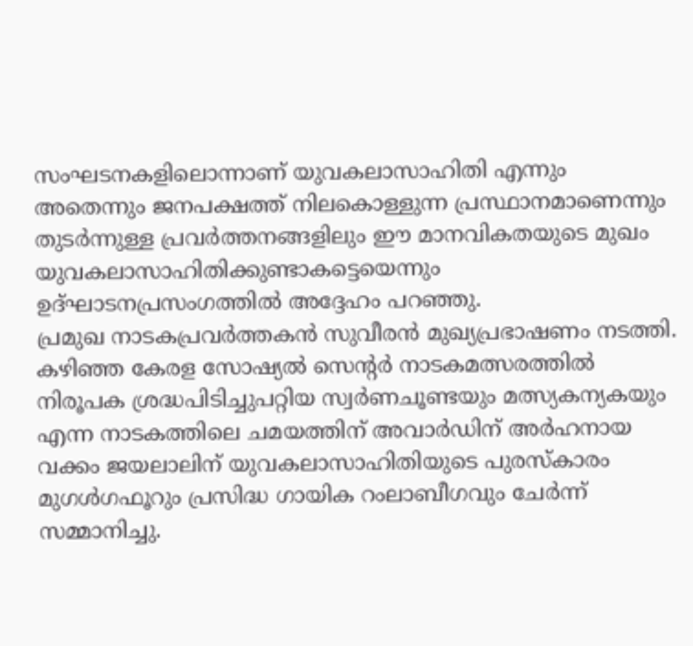സംഘടനകളിലൊന്നാണ് യുവകലാസാഹിതി എന്നും അതെന്നും ജനപക്ഷത്ത് നിലകൊള്ളുന്ന പ്രസ്ഥാനമാണെന്നും തുടര്‍ന്നുള്ള പ്രവര്‍ത്തനങ്ങളിലും ഈ മാനവികതയുടെ മുഖം യുവകലാസാഹിതിക്കുണ്ടാകട്ടെയെന്നും ഉദ്ഘാടനപ്രസംഗത്തില്‍ അദ്ദേഹം പറഞ്ഞു.
പ്രമുഖ നാടകപ്രവര്‍ത്തകന്‍ സുവീരന്‍ മുഖ്യപ്രഭാഷണം നടത്തി.
കഴിഞ്ഞ കേരള സോഷ്യല്‍ സെന്റര്‍ നാടകമത്സരത്തില്‍ നിരൂപക ശ്രദ്ധപിടിച്ചുപറ്റിയ സ്വര്‍ണചൂണ്ടയും മത്സ്യകന്യകയും എന്ന നാടകത്തിലെ ചമയത്തിന് അവാര്‍ഡിന് അര്‍ഹനായ വക്കം ജയലാലിന് യുവകലാസാഹിതിയുടെ പുരസ്‌കാരം മുഗള്‍ഗഫൂറും പ്രസിദ്ധ ഗായിക റംലാബീഗവും ചേര്‍ന്ന് സമ്മാനിച്ചു.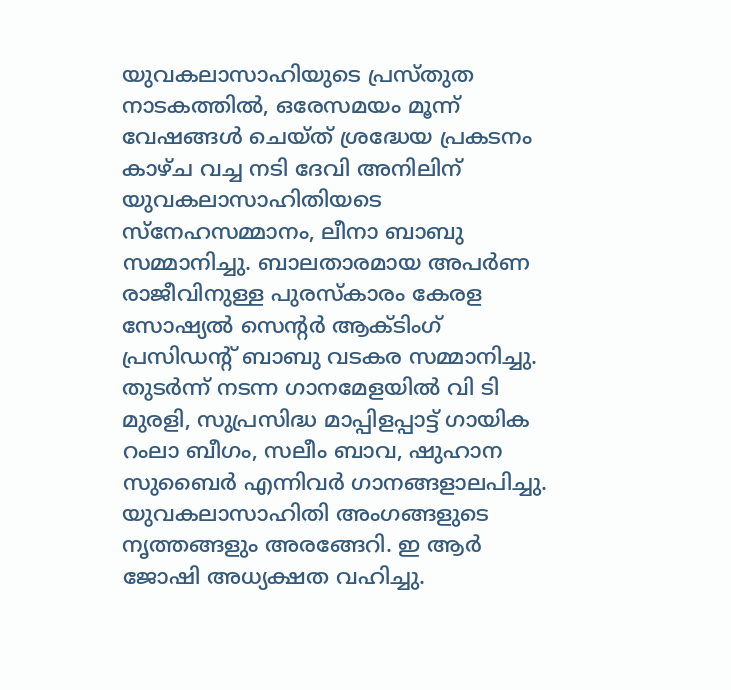യുവകലാസാഹിയുടെ പ്രസ്തുത നാടകത്തില്‍, ഒരേസമയം മൂന്ന് വേഷങ്ങള്‍ ചെയ്ത് ശ്രദ്ധേയ പ്രകടനം കാഴ്ച വച്ച നടി ദേവി അനിലിന് യുവകലാസാഹിതിയടെ സ്‌നേഹസമ്മാനം, ലീനാ ബാബു സമ്മാനിച്ചു. ബാലതാരമായ അപര്‍ണ രാജീവിനുള്ള പുരസ്‌കാരം കേരള സോഷ്യല്‍ സെന്റര്‍ ആക്ടിംഗ് പ്രസിഡന്റ് ബാബു വടകര സമ്മാനിച്ചു.
തുടര്‍ന്ന് നടന്ന ഗാനമേളയില്‍ വി ടി മുരളി, സുപ്രസിദ്ധ മാപ്പിളപ്പാട്ട് ഗായിക റംലാ ബീഗം, സലീം ബാവ, ഷുഹാന സുബൈര്‍ എന്നിവര്‍ ഗാനങ്ങളാലപിച്ചു. യുവകലാസാഹിതി അംഗങ്ങളുടെ നൃത്തങ്ങളും അരങ്ങേറി. ഇ ആര്‍ ജോഷി അധ്യക്ഷത വഹിച്ചു.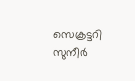സെക്രട്ടറി സുനീര്‍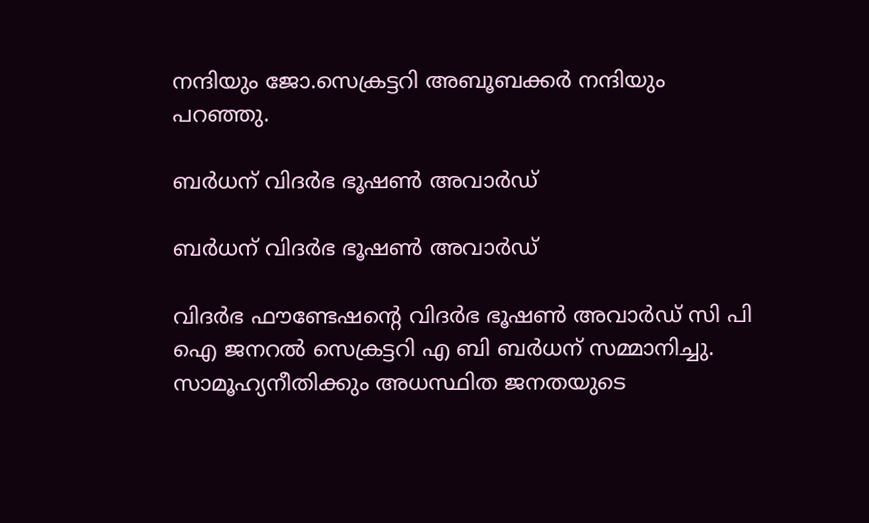നന്ദിയും ജോ.സെക്രട്ടറി അബൂബക്കര്‍ നന്ദിയും പറഞ്ഞു.

ബര്‍ധന് വിദര്‍ഭ ഭൂഷണ്‍ അവാര്‍ഡ്

ബര്‍ധന് വിദര്‍ഭ ഭൂഷണ്‍ അവാര്‍ഡ്

വിദര്‍ഭ ഫൗണ്ടേഷന്റെ വിദര്‍ഭ ഭൂഷണ്‍ അവാര്‍ഡ് സി പി ഐ ജനറല്‍ സെക്രട്ടറി എ ബി ബര്‍ധന് സമ്മാനിച്ചു. സാമൂഹ്യനീതിക്കും അധസ്ഥിത ജനതയുടെ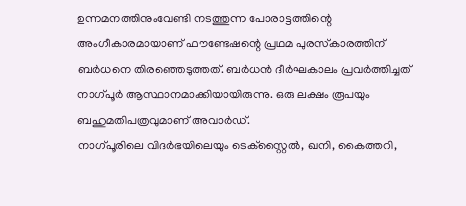ഉന്നമനത്തിനുംവേണ്ടി നടത്തുന്ന പോരാട്ടത്തിന്റെ അംഗീകാരമായാണ് ഫൗണ്ടേഷന്റെ പ്രഥമ പുരസ്‌കാരത്തിന് ബര്‍ധനെ തിരഞ്ഞെടുത്തത്. ബര്‍ധന്‍ ദീര്‍ഘകാലം പ്രവര്‍ത്തിച്ചത് നാഗ്പൂര്‍ ആസ്ഥാനമാക്കിയായിരുന്നു. ഒരു ലക്ഷം രൂപയും ബഹുമതിപത്രവുമാണ് അവാര്‍ഡ്.
നാഗ്പൂരിലെ വിദര്‍ഭയിലെയും ടെക്‌സ്റ്റൈല്‍, ഖനി, കൈത്തറി,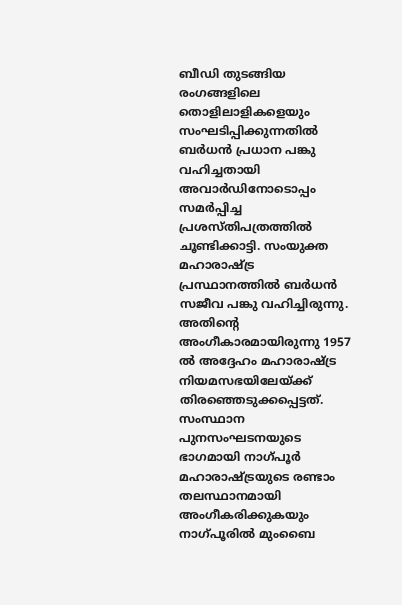ബീഡി തുടങ്ങിയ രംഗങ്ങളിലെ തൊളിലാളികളെയും സംഘടിപ്പിക്കുന്നതില്‍ ബര്‍ധന്‍ പ്രധാന പങ്കു വഹിച്ചതായി അവാര്‍ഡിനോടൊപ്പം സമര്‍പ്പിച്ച പ്രശസ്തിപത്രത്തില്‍ ചൂണ്ടിക്കാട്ടി. സംയുക്ത മഹാരാഷ്ട്ര പ്രസ്ഥാനത്തില്‍ ബര്‍ധന്‍ സജീവ പങ്കു വഹിച്ചിരുന്നു. അതിന്റെ അംഗീകാരമായിരുന്നു 1957 ല്‍ അദ്ദേഹം മഹാരാഷ്ട്ര നിയമസഭയിലേയ്ക്ക് തിരഞ്ഞെടുക്കപ്പെട്ടത്.
സംസ്ഥാന പുനസംഘടനയുടെ ഭാഗമായി നാഗ്പൂര്‍ മഹാരാഷ്ട്രയുടെ രണ്ടാം തലസ്ഥാനമായി അംഗീകരിക്കുകയും നാഗ്പൂരില്‍ മുംബൈ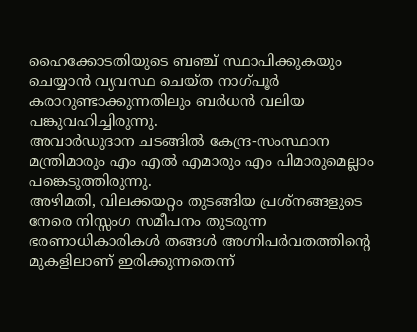ഹൈക്കോടതിയുടെ ബഞ്ച് സ്ഥാപിക്കുകയും ചെയ്യാന്‍ വ്യവസ്ഥ ചെയ്ത നാഗ്പൂര്‍ കരാറുണ്ടാക്കുന്നതിലും ബര്‍ധന്‍ വലിയ പങ്കുവഹിച്ചിരുന്നു.
അവാര്‍ഡുദാന ചടങ്ങില്‍ കേന്ദ്ര-സംസ്ഥാന മന്ത്രിമാരും എം എല്‍ എമാരും എം പിമാരുമെല്ലാം പങ്കെടുത്തിരുന്നു.
അഴിമതി, വിലക്കയറ്റം തുടങ്ങിയ പ്രശ്‌നങ്ങളുടെ നേരെ നിസ്സംഗ സമീപനം തുടരുന്ന ഭരണാധികാരികള്‍ തങ്ങള്‍ അഗ്നിപര്‍വതത്തിന്റെ മുകളിലാണ് ഇരിക്കുന്നതെന്ന്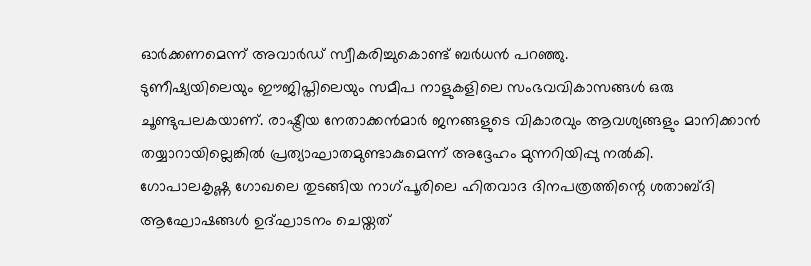ഓര്‍ക്കണമെന്ന് അവാര്‍ഡ് സ്വീകരിച്ചുകൊണ്ട് ബര്‍ധന്‍ പറഞ്ഞു.
ടുണീഷ്യയിലെയും ഈജിപ്തിലെയും സമീപ നാളുകളിലെ സംഭവവികാസങ്ങള്‍ ഒരു ചൂണ്ടുപലകയാണ്. രാഷ്ട്രീയ നേതാക്കന്‍മാര്‍ ജനങ്ങളുടെ വികാരവും ആവശ്യങ്ങളും മാനിക്കാന്‍ തയ്യാറായില്ലെങ്കില്‍ പ്രത്യാഘാതമുണ്ടാകുമെന്ന് അദ്ദേഹം മുന്നറിയിപ്പു നല്‍കി.
ഗോപാലകൃഷ്ണ ഗോഖലെ തുടങ്ങിയ നാഗ്പൂരിലെ ഹിതവാദ ദിനപത്രത്തിന്റെ ശതാബ്ദി ആഘോഷങ്ങള്‍ ഉദ്ഘാടനം ചെയ്തത്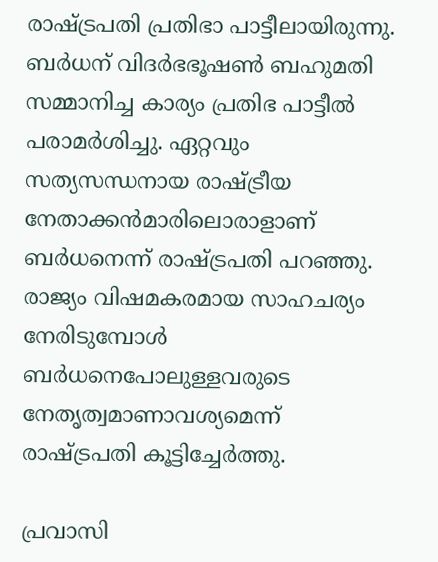രാഷ്ട്രപതി പ്രതിഭാ പാട്ടീലായിരുന്നു.
ബര്‍ധന് വിദര്‍ഭഭൂഷണ്‍ ബഹുമതി സമ്മാനിച്ച കാര്യം പ്രതിഭ പാട്ടീല്‍ പരാമര്‍ശിച്ചു. ഏറ്റവും സത്യസന്ധനായ രാഷ്ട്രീയ നേതാക്കന്‍മാരിലൊരാളാണ് ബര്‍ധനെന്ന് രാഷ്ട്രപതി പറഞ്ഞു.
രാജ്യം വിഷമകരമായ സാഹചര്യം നേരിടുമ്പോള്‍ ബര്‍ധനെപോലുള്ളവരുടെ നേതൃത്വമാണാവശ്യമെന്ന് രാഷ്ട്രപതി കൂട്ടിച്ചേര്‍ത്തു.

പ്രവാസി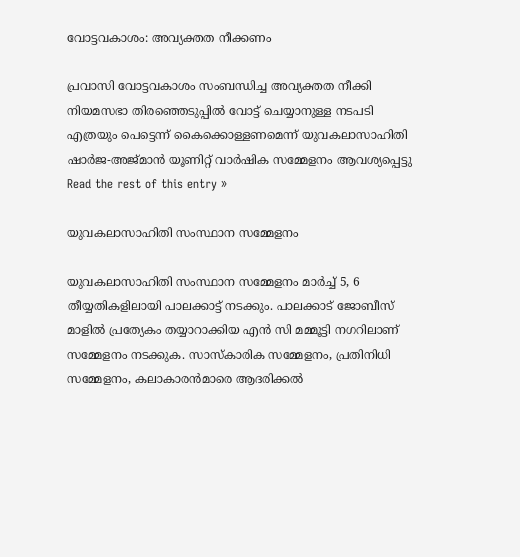വോട്ടവകാശം: അവ്യക്തത നീക്കണം

പ്രവാസി വോട്ടവകാശം സംബന്ധിച്ച അവ്യക്തത നീക്കി നിയമസഭാ തിരഞ്ഞെടുപ്പില്‍ വോട്ട് ചെയ്യാനുള്ള നടപടി എത്രയും പെട്ടെന്ന് കൈക്കൊള്ളണമെന്ന് യുവകലാസാഹിതി ഷാര്‍ജ-അജ്മാന്‍ യൂണിറ്റ് വാര്‍ഷിക സമ്മേളനം ആവശ്യപ്പെട്ടു Read the rest of this entry »

യുവകലാസാഹിതി സംസ്ഥാന സമ്മേളനം

യുവകലാസാഹിതി സംസ്ഥാന സമ്മേളനം മാര്‍ച്ച് 5, 6 തീയ്യതികളിലായി പാലക്കാട്ട് നടക്കും. പാലക്കാട് ജോബീസ് മാളില്‍ പ്രത്യേകം തയ്യാറാക്കിയ എന്‍ സി മമ്മൂട്ടി നഗറിലാണ് സമ്മേളനം നടക്കുക. സാസ്‌കാരിക സമ്മേളനം, പ്രതിനിധി സമ്മേളനം, കലാകാരന്‍മാരെ ആദരിക്കല്‍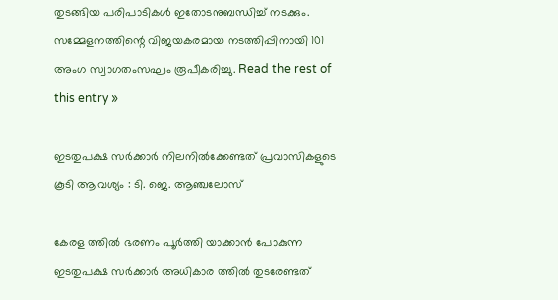തുടങ്ങിയ പരിപാടികള്‍ ഇതോടനുബന്ധിച്ച് നടക്കും. സമ്മേളനത്തിന്റെ വിജയകരമായ നടത്തിപ്പിനായി 101 അംഗ സ്വാഗതംസഘം രൂപീകരിച്ചു. Read the rest of this entry »

ഇടതുപക്ഷ സര്‍ക്കാര്‍ നിലനില്‍ക്കേണ്ടത് പ്രവാസികളുടെ കൂടി ആവശ്യം : ടി. ജെ. ആഞ്ചലോസ്

കേരള ത്തില്‍ ഭരണം പൂര്‍ത്തി യാക്കാന്‍ പോകുന്ന ഇടതുപക്ഷ സര്‍ക്കാര്‍ അധികാര ത്തില്‍ തുടരേണ്ടത്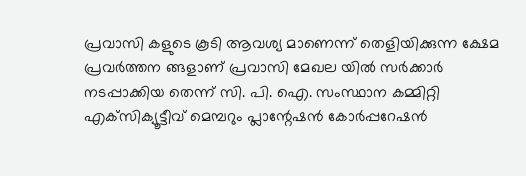പ്രവാസി കളുടെ കൂടി ആവശ്യ മാണെന്ന് തെളിയിക്കുന്ന ക്ഷേമ പ്രവര്‍ത്തന ങ്ങളാണ് പ്രവാസി മേഖല യില്‍ സര്‍ക്കാര്‍ നടപ്പാക്കിയ തെന്ന് സി. പി. ഐ. സംസ്ഥാന കമ്മിറ്റി എക്‌സിക്യൂട്ടീവ് മെമ്പറും പ്ലാന്റേഷന്‍ കോര്‍പ്പറേഷന്‍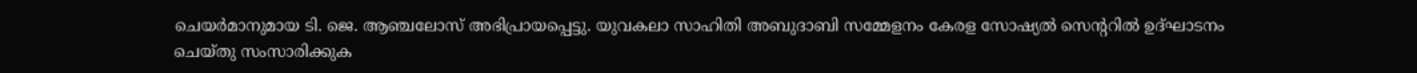ചെയര്‍മാനുമായ ടി. ജെ. ആഞ്ചലോസ് അഭിപ്രായപ്പെട്ടു. യുവകലാ സാഹിതി അബുദാബി സമ്മേളനം കേരള സോഷ്യല്‍ സെന്ററില്‍ ഉദ്ഘാടനം ചെയ്തു സംസാരിക്കുക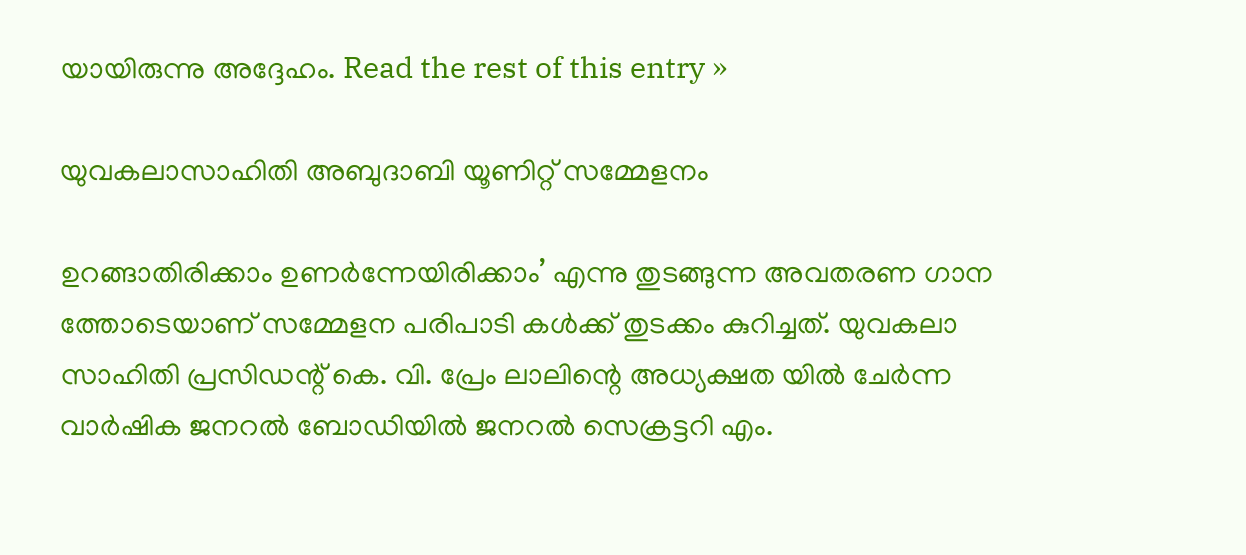യായിരുന്നു അദ്ദേഹം. Read the rest of this entry »

യുവകലാസാഹിതി അബുദാബി യൂണിറ്റ്‌ സമ്മേളനം

ഉറങ്ങാതിരിക്കാം ഉണര്‍ന്നേയിരിക്കാം’ എന്നു തുടങ്ങുന്ന അവതരണ ഗാന ത്തോടെയാണ് സമ്മേളന പരിപാടി കള്‍ക്ക് തുടക്കം കുറിച്ചത്. യുവകലാ സാഹിതി പ്രസിഡന്റ് കെ. വി. പ്രേം ലാലിന്റെ അധ്യക്ഷത യില്‍ ചേര്‍ന്ന വാര്‍ഷിക ജനറല്‍ ബോഡിയില്‍ ജനറല്‍ സെക്രട്ടറി എം.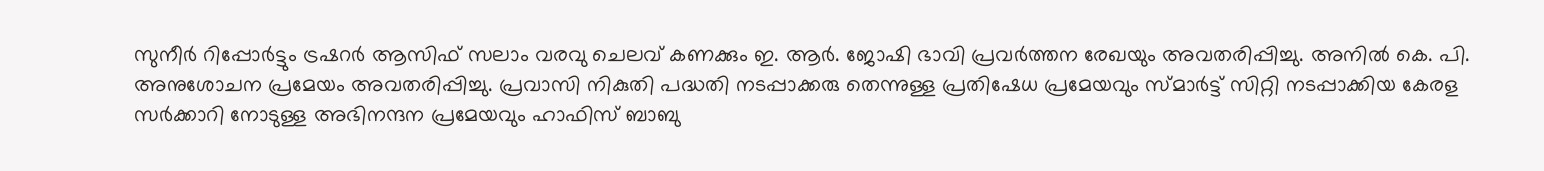സുനീര്‍ റിപ്പോര്‍ട്ടും ട്രഷറര്‍ ആസിഫ് സലാം വരവു ചെലവ് കണക്കും ഇ. ആര്‍. ജോഷി ഭാവി പ്രവര്‍ത്തന രേഖയും അവതരിപ്പിച്ചു. അനില്‍ കെ. പി. അനുശോചന പ്രമേയം അവതരിപ്പിച്ചു. പ്രവാസി നികുതി പദ്ധതി നടപ്പാക്കരു തെന്നുള്ള പ്രതിഷേധ പ്രമേയവും സ്മാര്‍ട്ട് സിറ്റി നടപ്പാക്കിയ കേരള സര്‍ക്കാറി നോടുള്ള അഭിനന്ദന പ്രമേയവും ഹാഫിസ് ബാബു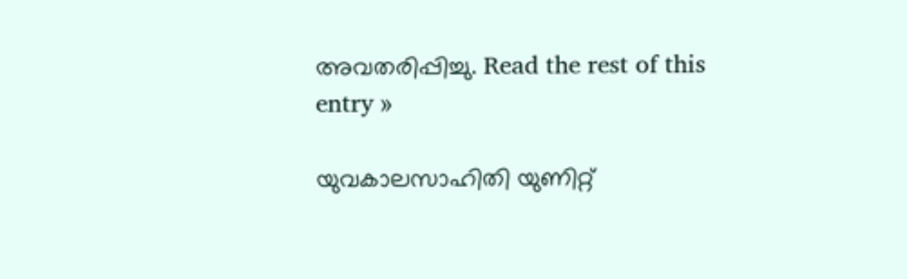അവതരിപ്പിച്ചു. Read the rest of this entry »

യുവകാലസാഹിതി യുണിറ്റ്‌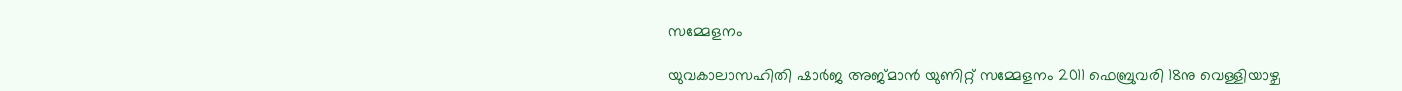സമ്മേളനം

യുവകാലാസഹിതി ഷാര്‍ജ അജ്മാന്‍ യുണിറ്റ്‌ സമ്മേളനം 2011 ഫെബ്രുവരി 18നു വെള്ളിയാഴ്ച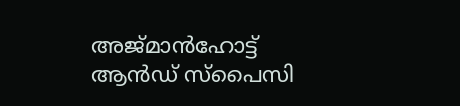അജ്മാന്‍ഹോട്ട് ആന്‍ഡ് സ്പൈസി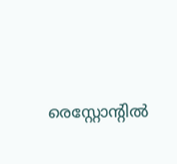രെസ്റ്റോന്റില്‍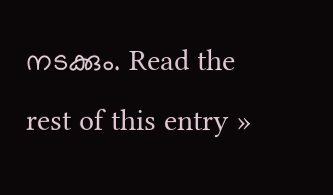നടക്കും. Read the rest of this entry »